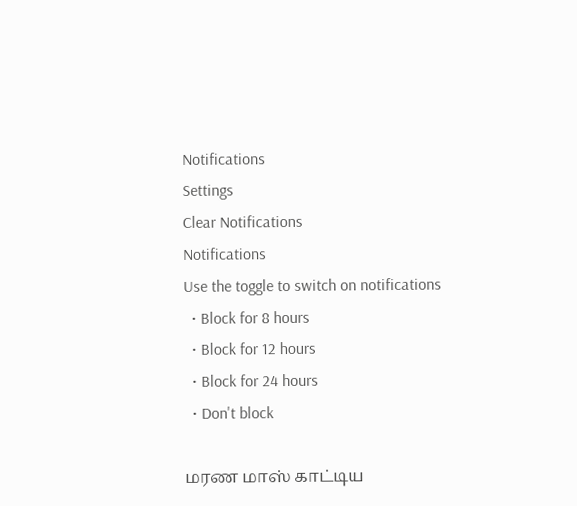Notifications
Settings
Clear Notifications
Notifications
Use the toggle to switch on notifications
  • Block for 8 hours
  • Block for 12 hours
  • Block for 24 hours
  • Don't block

மரண மாஸ் காட்டிய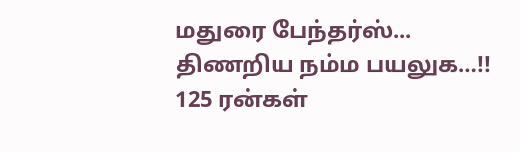மதுரை பேந்தர்ஸ்... திணறிய நம்ம பயலுக…!! 125 ரன்கள்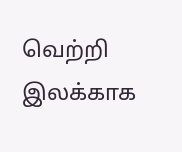வெற்றி இலக்காக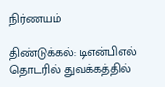நிர்ணயம்

திண்டுக்கல்: டிஎன்பிஎல் தொடரில் துவக்கத்தில்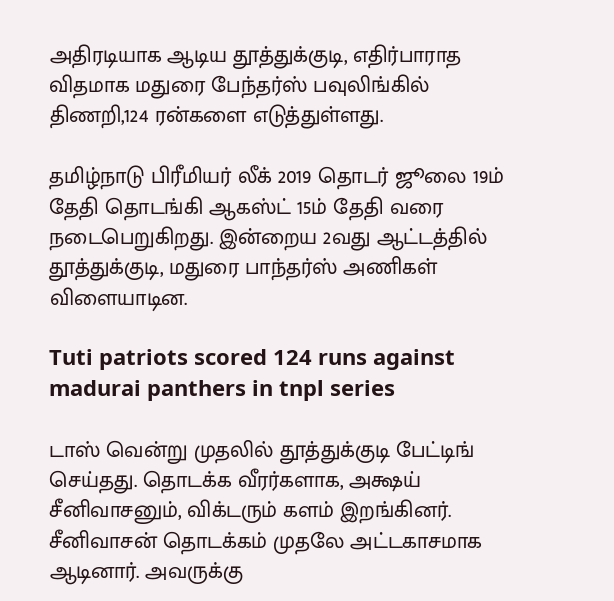அதிரடியாக ஆடிய தூத்துக்குடி, எதிர்பாராத விதமாக மதுரை பேந்தர்ஸ் பவுலிங்கில் திணறி,124 ரன்களை எடுத்துள்ளது.

தமிழ்நாடு பிரீமியர் லீக் 2019 தொடர் ஜூலை 19ம் தேதி தொடங்கி ஆகஸ்ட் 15ம் தேதி வரை நடைபெறுகிறது. இன்றைய 2வது ஆட்டத்தில் தூத்துக்குடி, மதுரை பாந்தர்ஸ் அணிகள் விளையாடின.

Tuti patriots scored 124 runs against madurai panthers in tnpl series

டாஸ் வென்று முதலில் தூத்துக்குடி பேட்டிங் செய்தது. தொடக்க வீரர்களாக, அக்ஷய் சீனிவாசனும், விக்டரும் களம் இறங்கினர். சீனிவாசன் தொடக்கம் முதலே அட்டகாசமாக ஆடினார். அவருக்கு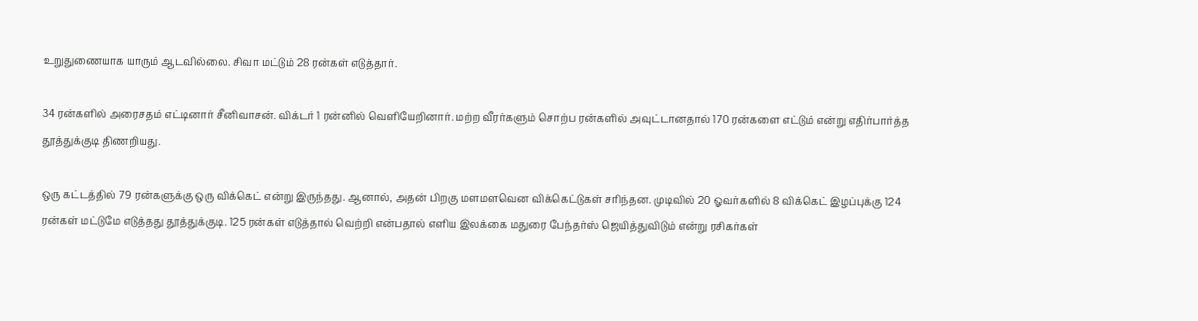உறுதுணையாக யாரும் ஆடவில்லை. சிவா மட்டும் 28 ரன்கள் எடுத்தார்.

34 ரன்களில் அரைசதம் எட்டினார் சீனிவாசன். விக்டர் 1 ரன்னில் வெளியேறினார். மற்ற வீரர்களும் சொற்ப ரன்களில் அவுட்டானதால் 170 ரன்களை எட்டும் என்று எதிர்பார்த்த தூத்துக்குடி திணறியது.

ஒரு கட்டத்தில் 79 ரன்களுக்கு ஒரு விக்கெட் என்று இருந்தது. ஆனால், அதன் பிறகு மளமளவென விக்கெட்டுகள் சரிந்தன. முடிவில் 20 ஓவர்களில் 8 விக்கெட் இழப்புக்கு 124 ரன்கள் மட்டுமே எடுத்தது தூத்துக்குடி. 125 ரன்கள் எடுத்தால் வெற்றி என்பதால் எளிய இலக்கை மதுரை பேந்தர்ஸ் ஜெயித்துவிடும் என்று ரசிகர்கள்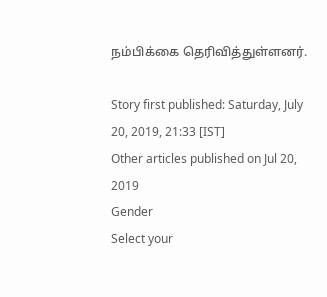நம்பிக்கை தெரிவித்துள்ளனர்.

Story first published: Saturday, July 20, 2019, 21:33 [IST]
Other articles published on Jul 20, 2019
Gender
Select your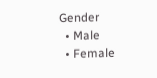Gender
  • Male
  • Female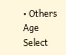• Others
Age
Select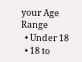your Age Range
  • Under 18
  • 18 to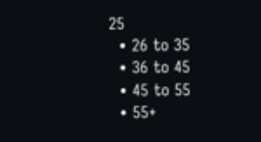25
  • 26 to 35
  • 36 to 45
  • 45 to 55
  • 55+